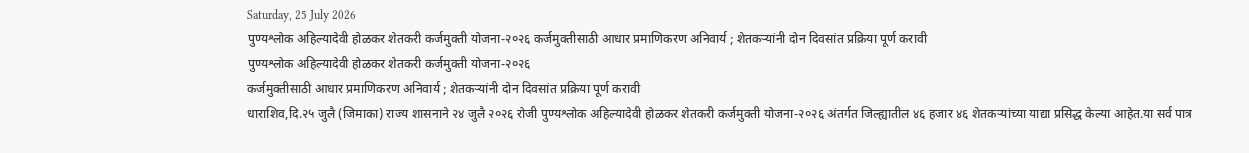Saturday, 25 July 2026
पुण्यश्लोक अहिल्यादेवी होळकर शेतकरी कर्जमुक्ती योजना-२०२६ कर्जमुक्तीसाठी आधार प्रमाणिकरण अनिवार्य ; शेतकऱ्यांनी दोन दिवसांत प्रक्रिया पूर्ण करावी
पुण्यश्लोक अहिल्यादेवी होळकर शेतकरी कर्जमुक्ती योजना-२०२६
कर्जमुक्तीसाठी आधार प्रमाणिकरण अनिवार्य ; शेतकऱ्यांनी दोन दिवसांत प्रक्रिया पूर्ण करावी
धाराशिव,दि.२५ जुलै (जिमाका) राज्य शासनाने २४ जुलै २०२६ रोजी पुण्यश्लोक अहिल्यादेवी होळकर शेतकरी कर्जमुक्ती योजना-२०२६ अंतर्गत जिल्ह्यातील ४६ हजार ४६ शेतकऱ्यांच्या याद्या प्रसिद्ध केल्या आहेत.या सर्व पात्र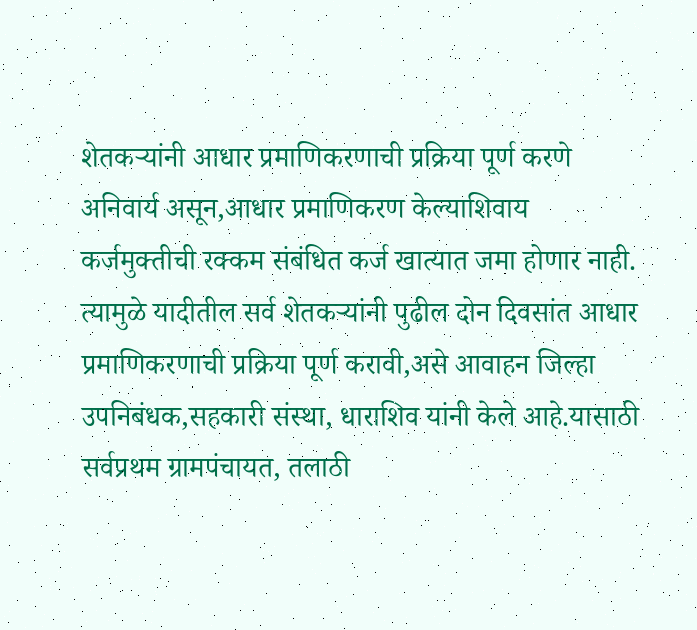शेतकऱ्यांनी आधार प्रमाणिकरणाची प्रक्रिया पूर्ण करणे अनिवार्य असून,आधार प्रमाणिकरण केल्याशिवाय कर्जमुक्तीची रक्कम संबंधित कर्ज खात्यात जमा होणार नाही. त्यामुळे यादीतील सर्व शेतकऱ्यांनी पुढील दोन दिवसांत आधार प्रमाणिकरणाची प्रक्रिया पूर्ण करावी,असे आवाहन जिल्हा उपनिबंधक,सहकारी संस्था, धाराशिव यांनी केले आहे.यासाठी सर्वप्रथम ग्रामपंचायत, तलाठी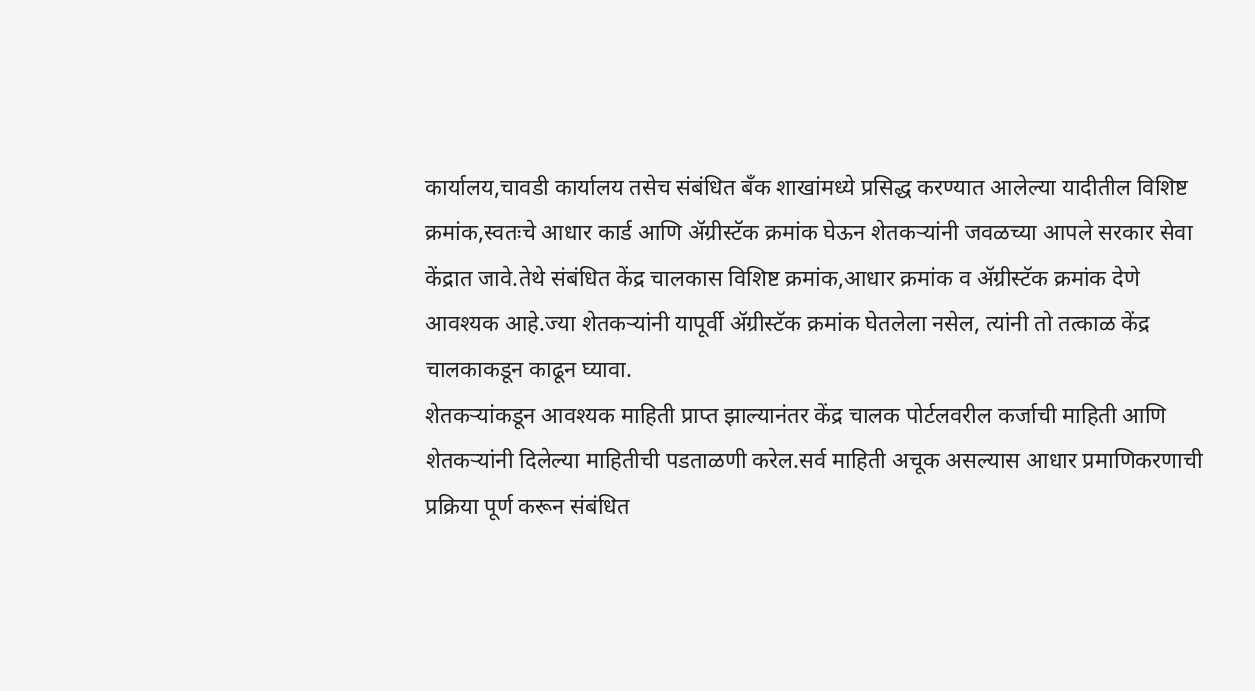कार्यालय,चावडी कार्यालय तसेच संबंधित बँक शाखांमध्ये प्रसिद्ध करण्यात आलेल्या यादीतील विशिष्ट क्रमांक,स्वतःचे आधार कार्ड आणि ॲग्रीस्टॅक क्रमांक घेऊन शेतकऱ्यांनी जवळच्या आपले सरकार सेवा केंद्रात जावे.तेथे संबंधित केंद्र चालकास विशिष्ट क्रमांक,आधार क्रमांक व ॲग्रीस्टॅक क्रमांक देणे आवश्यक आहे.ज्या शेतकऱ्यांनी यापूर्वी ॲग्रीस्टॅक क्रमांक घेतलेला नसेल, त्यांनी तो तत्काळ केंद्र चालकाकडून काढून घ्यावा.
शेतकऱ्यांकडून आवश्यक माहिती प्राप्त झाल्यानंतर केंद्र चालक पोर्टलवरील कर्जाची माहिती आणि शेतकऱ्यांनी दिलेल्या माहितीची पडताळणी करेल.सर्व माहिती अचूक असल्यास आधार प्रमाणिकरणाची प्रक्रिया पूर्ण करून संबंधित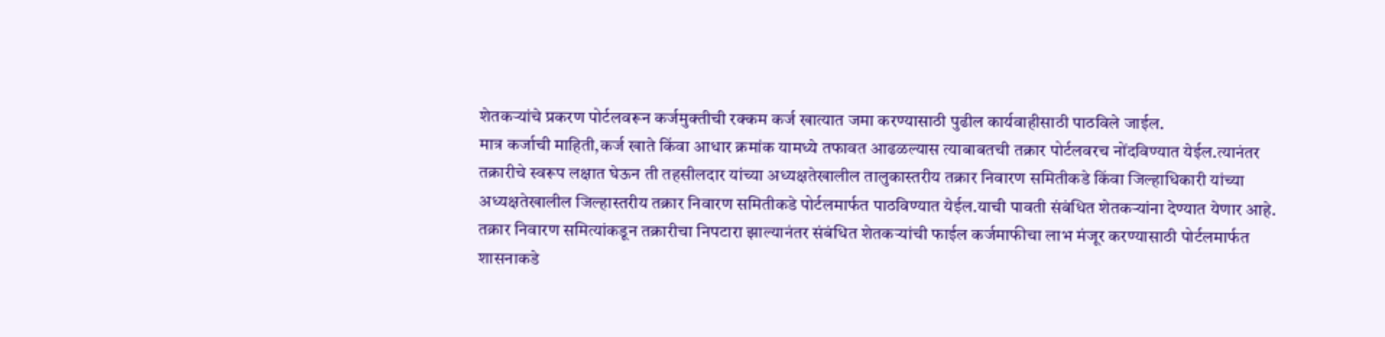शेतकऱ्यांचे प्रकरण पोर्टलवरून कर्जमुक्तीची रक्कम कर्ज खात्यात जमा करण्यासाठी पुढील कार्यवाहीसाठी पाठविले जाईल.
मात्र कर्जाची माहिती,कर्ज खाते किंवा आधार क्रमांक यामध्ये तफावत आढळल्यास त्याबाबतची तक्रार पोर्टलवरच नोंदविण्यात येईल.त्यानंतर तक्रारीचे स्वरूप लक्षात घेऊन ती तहसीलदार यांच्या अध्यक्षतेखालील तालुकास्तरीय तक्रार निवारण समितीकडे किंवा जिल्हाधिकारी यांच्या अध्यक्षतेखालील जिल्हास्तरीय तक्रार निवारण समितीकडे पोर्टलमार्फत पाठविण्यात येईल.याची पावती संबंधित शेतकऱ्यांना देण्यात येणार आहे.
तक्रार निवारण समित्यांकडून तक्रारीचा निपटारा झाल्यानंतर संबंधित शेतकऱ्यांची फाईल कर्जमाफीचा लाभ मंजूर करण्यासाठी पोर्टलमार्फत शासनाकडे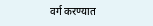वर्ग करण्यात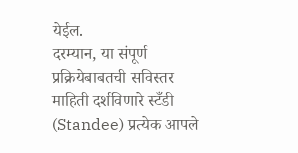येईल.
दरम्यान, या संपूर्ण प्रक्रियेबाबतची सविस्तर माहिती दर्शविणारे स्टँडी (Standee) प्रत्येक आपले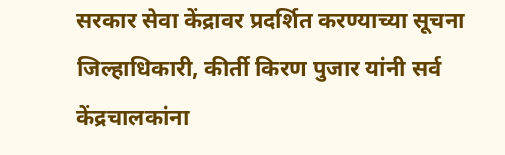सरकार सेवा केंद्रावर प्रदर्शित करण्याच्या सूचना जिल्हाधिकारी, कीर्ती किरण पुजार यांनी सर्व केंद्रचालकांना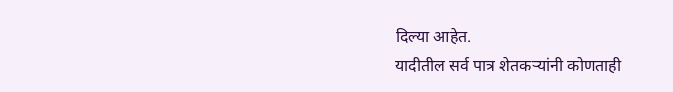दिल्या आहेत.
यादीतील सर्व पात्र शेतकऱ्यांनी कोणताही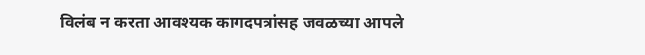विलंब न करता आवश्यक कागदपत्रांसह जवळच्या आपले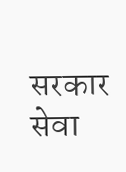सरकार सेवा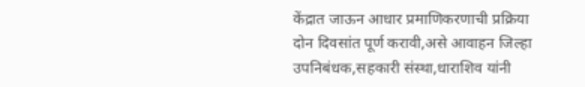केंद्रात जाऊन आधार प्रमाणिकरणाची प्रक्रिया दोन दिवसांत पूर्ण करावी,असे आवाहन जिल्हा उपनिबंधक,सहकारी संस्था,धाराशिव यांनी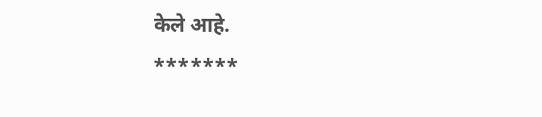केले आहे.
*******